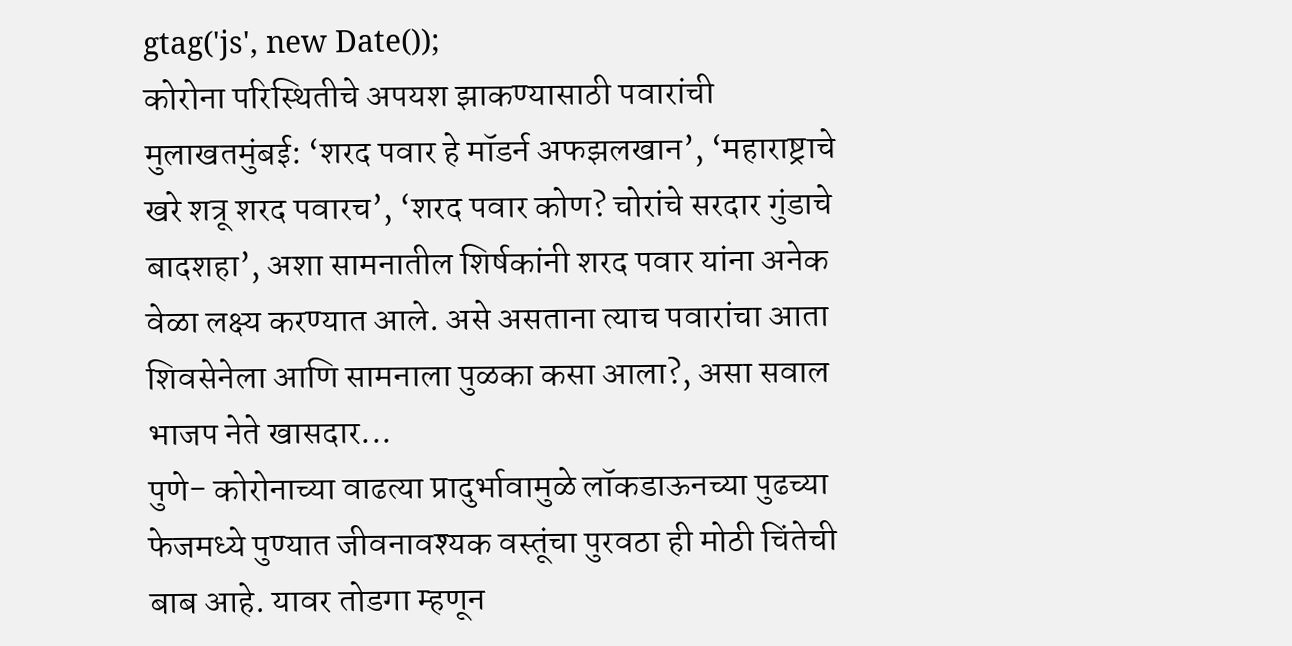gtag('js', new Date());
कोरोना परिस्थितीचे अपयश झाकण्यासाठी पवारांची मुलाखतमुंबई: ‘शरद पवार हे मॉडर्न अफझलखान’, ‘महाराष्ट्राचे खरे शत्रू शरद पवारच’, ‘शरद पवार कोण? चोरांचे सरदार गुंडाचे बादशहा’, अशा सामनातील शिर्षकांनी शरद पवार यांना अनेक वेळा लक्ष्य करण्यात आले. असे असताना त्याच पवारांचा आता शिवसेनेला आणि सामनाला पुळका कसा आला?, असा सवाल भाजप नेते खासदार...
पुणे- कोरोनाच्या वाढत्या प्रादुर्भावामुळे लॉकडाऊनच्या पुढच्या फेजमध्ये पुण्यात जीवनावश्यक वस्तूंचा पुरवठा ही मोठी चिंतेची बाब आहे. यावर तोडगा म्हणून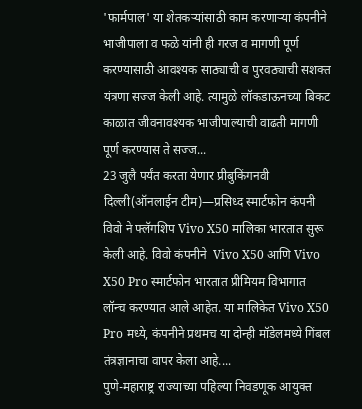'फार्मपाल' या शेतकऱ्यांसाठी काम करणाऱ्या कंपनीने भाजीपाला व फळे यांनी ही गरज व मागणी पूर्ण करण्यासाठी आवश्यक साठ्याची व पुरवठ्याची सशक्त यंत्रणा सज्ज केली आहे. त्यामुळे लॉकडाऊनच्या बिकट काळात जीवनावश्यक भाजीपाल्याची वाढती मागणी पूर्ण करण्यास ते सज्ज...
23 जुलै पर्यंत करता येणार प्रीबुकिंगनवी दिल्ली(ऑनलाईन टीम)—प्रसिध्द स्मार्टफोन कंपनी  विवो ने फ्लॅगशिप Vivo X50 मालिका भारतात सुरू केली आहे. विवो कंपनीने  Vivo X50 आणि Vivo X50 Pro स्मार्टफोन भारतात प्रीमियम विभागात लॉन्च करण्यात आले आहेत. या मालिकेत Vivo X50 Pro मध्ये, कंपनीने प्रथमच या दोन्ही मॉडेलमध्ये गिंबल तंत्रज्ञानाचा वापर केला आहे....
पुणे-महाराष्ट्र राज्याच्या पहिल्या निवडणूक आयुक्त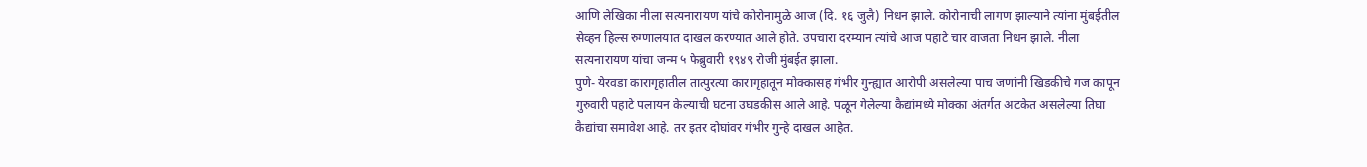आणि लेखिका नीला सत्यनारायण यांचे कोरोनामुळे आज (दि. १६ जुलै) निधन झाले. कोरोनाची लागण झाल्याने त्यांना मुंबईतील सेव्हन हिल्स रुग्णालयात दाखल करण्यात आले होते. उपचारा दरम्यान त्यांचे आज पहाटे चार वाजता निधन झाले. नीला सत्यनारायण यांचा जन्म ५ फेब्रुवारी १९४९ रोजी मुंबईत झाला.
पुणे- येरवडा कारागृहातील तात्पुरत्या कारागृहातून मोक्कासह गंभीर गुन्ह्यात आरोपी असलेल्या पाच जणांनी खिडकीचे गज कापून गुरुवारी पहाटे पलायन केल्याची घटना उघडकीस आले आहे. पळून गेलेल्या कैद्यांमध्ये मोक्का अंतर्गत अटकेत असलेल्या तिघा कैद्यांचा समावेश आहे. तर इतर दोघांवर गंभीर गुन्हे दाखल आहेत.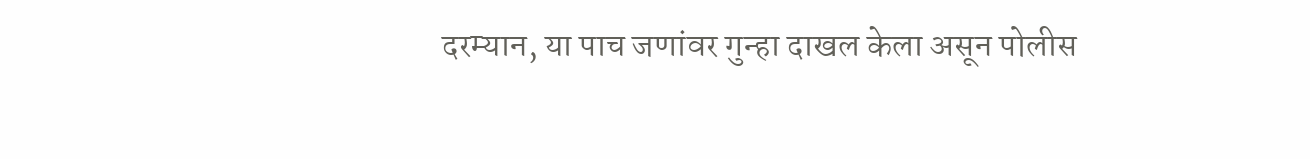दरम्यान, या पाच जणांवर गुन्हा दाखल केला असून पोलीस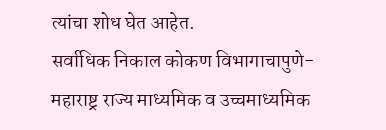त्यांचा शोध घेत आहेत.
सर्वाधिक निकाल कोकण विभागाचापुणे- महाराष्ट्र राज्य माध्यमिक व उच्चमाध्यमिक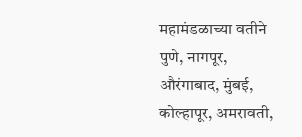महामंडळाच्या वतीने पुणे, नागपूर, औरंगाबाद, मुंबई, कोल्हापूर, अमरावती,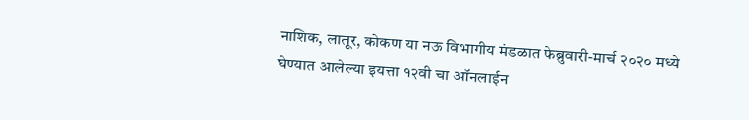नाशिक, लातूर, कोकण या नऊ विभागीय मंडळात फेब्रुवारी-मार्च २०२० मध्ये घेण्यात आलेल्या इयत्ता १२वी चा ऑनलाईन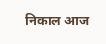निकाल आज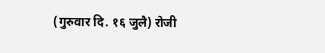(गुरुवार दि. १६ जुलै) रोजी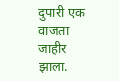दुपारी एक वाजता जाहीर झाला.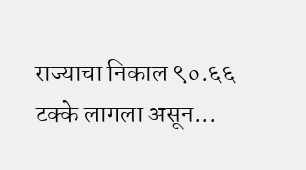राज्याचा निकाल ९०.६६ टक्के लागला असून...